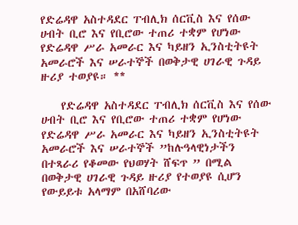የድሬዳዋ አስተዳደር ፐብሊክ ሰርቪስ እና የሰው ሀብት ቢሮ እና የቢሮው ተጠሪ ተቋም የሆነው የድሬዳዋ ሥራ አመራር እና ካይዘን ኢንስቲትዩት አመራሮች እና ሠራተኞች በወቅታዊ ሀገራዊ ጉዳይ ዙሪያ ተወያዩ። **

    የድሬዳዋ አስተዳደር ፐብሊክ ሰርቪስ እና የሰው ሀብት ቢሮ እና የቢሮው ተጠሪ ተቋም የሆነው የድሬዳዋ ሥራ አመራር እና ካይዘን ኢንስቲትዩት አመራሮች እና ሠራተኞች ”ከሉዓላዊነታችን በተጻራሪ የቆመው የህወሃት ሸፍጥ ” በሚል በወቅታዊ ሀገራዊ ጉዳይ ዙሪያ የተወያዩ ሲሆን የውይይቱ አላማም በአሸባሪው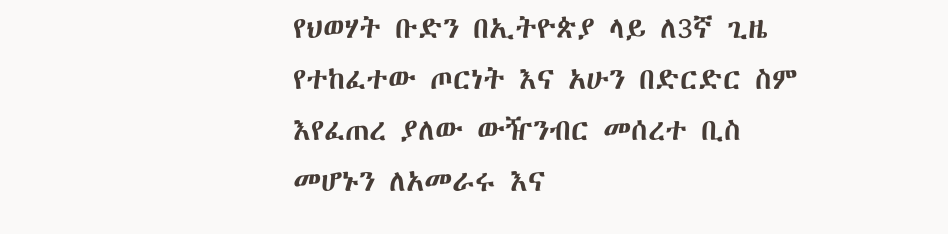የህወሃት ቡድን በኢትዮጵያ ላይ ለ3ኛ ጊዜ የተከፈተው ጦርነት እና አሁን በድርድር ስም እየፈጠረ ያለው ውዥንብር መሰረተ ቢስ መሆኑን ለአመራሩ እና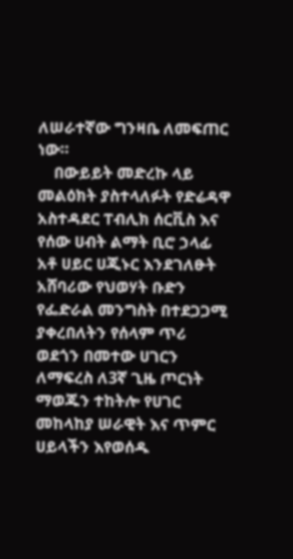ለሠራተኛው ግንዛቤ ለመፍጠር ነው።
    በውይይት መድረኩ ላይ መልዕክት ያስተላለፉት የድሬዳዋ አስተዳደር ፐብሊክ ሰርቪስ እና የሰው ሀብት ልማት ቢሮ ኃላፊ አቶ ሀይር ሀጂኑር እንደገለፁት አሸባሪው የህወሃት ቡድን የፌድራል መንግስት በተደጋጋሚ ያቀረበለትን የሰላም ጥሪ ወደጎን በመተው ሀገርን ለማፍረስ ለ3ኛ ጊዜ ጦርነት ማወጁን ተከትሎ የሀገር መከላከያ ሠራዊት እና ጥምር ሀይላችን እየወሰዱ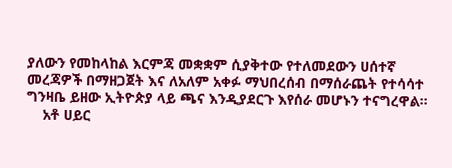ያለውን የመከላከል እርምጃ መቋቋም ሲያቅተው የተለመደውን ሀሰተኛ መረጃዎች በማዘጋጀት እና ለአለም አቀፉ ማህበረሰብ በማሰራጨት የተሳሳተ ግንዛቤ ይዘው ኢትዮጵያ ላይ ጫና እንዲያደርጉ እየሰራ መሆኑን ተናግረዋል።
    አቶ ሀይር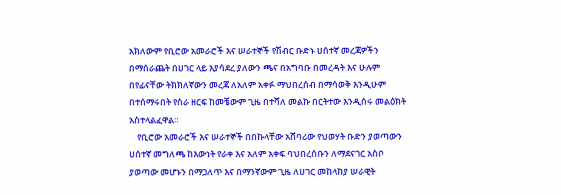አክለውም የቢሮው አመራሮች እና ሠራተኞች የሽብር ቡድኑ ሀሰተኛ መረጃዎችን በማሰራጨት በሀገር ላይ እያሳደረ ያለውን ጫና በአግባቡ በመረዳት እና ሁሉም በየፊናቸው ትክክለኛውን መረጃ ለአለም አቀፉ ማህበረሰብ በማሳወቅ እንዲሁም በተሰማሩበት የስራ ዘርፍ ከመቼውም ጊዜ በተሻለ መልኩ በርትተው እንዲሰሩ መልዕክት አስተላልፈዋል።
    የቢሮው አመራሮች እና ሠራተኞች በበኩላቸው አሸባሪው የህወሃት ቡድን ያወጣውን ሀሰተኛ መግለጫ ከእውነት የራቀ እና አለም አቀፍ ባህበረሰቡን ለማደናገር አስቦ ያወጣው መሆኑን በማጋለጥ እና በማንኛውም ጊዜ ለሀገር መከላከያ ሠራዊት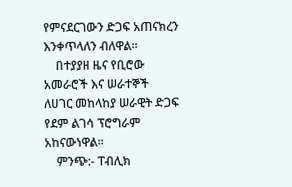የምናደርገውን ድጋፍ አጠናክረን እንቀጥላለን ብለዋል።
    በተያያዘ ዜና የቢሮው አመራሮች እና ሠራተኞች ለሀገር መከላከያ ሠራዊት ድጋፍ የደም ልገሳ ፕሮግራም አከናውነዋል።
    ምንጭ:- ፐብሊክ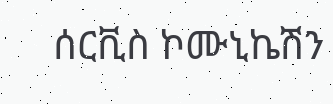ሰርቪስ ኮሙኒኬሽን